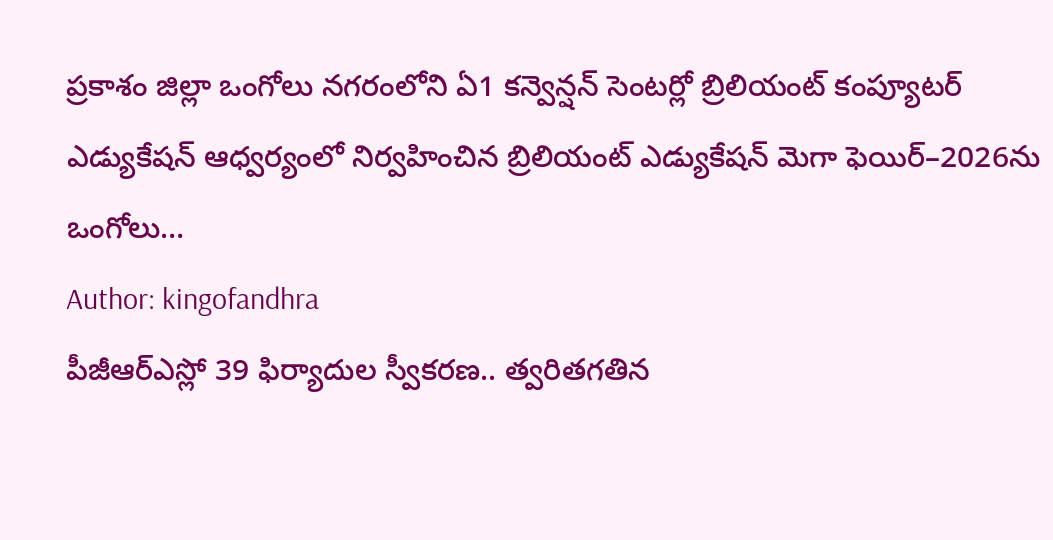ప్రకాశం జిల్లా ఒంగోలు నగరంలోని ఏ1 కన్వెన్షన్ సెంటర్లో బ్రిలియంట్ కంప్యూటర్ ఎడ్యుకేషన్ ఆధ్వర్యంలో నిర్వహించిన బ్రిలియంట్ ఎడ్యుకేషన్ మెగా ఫెయిర్–2026ను ఒంగోలు…
Author: kingofandhra
పీజీఆర్ఎస్లో 39 ఫిర్యాదుల స్వీకరణ.. త్వరితగతిన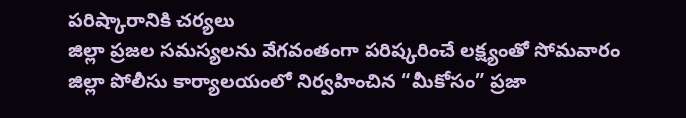పరిష్కారానికి చర్యలు
జిల్లా ప్రజల సమస్యలను వేగవంతంగా పరిష్కరించే లక్ష్యంతో సోమవారం జిల్లా పోలీసు కార్యాలయంలో నిర్వహించిన “మీకోసం” ప్రజా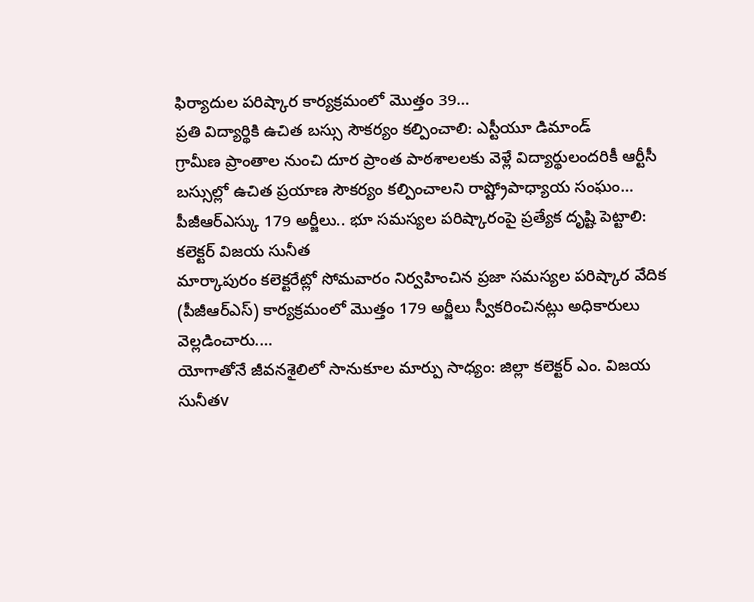ఫిర్యాదుల పరిష్కార కార్యక్రమంలో మొత్తం 39…
ప్రతి విద్యార్థికి ఉచిత బస్సు సౌకర్యం కల్పించాలి: ఎస్టీయూ డిమాండ్
గ్రామీణ ప్రాంతాల నుంచి దూర ప్రాంత పాఠశాలలకు వెళ్లే విద్యార్థులందరికీ ఆర్టీసీ బస్సుల్లో ఉచిత ప్రయాణ సౌకర్యం కల్పించాలని రాష్ట్రోపాధ్యాయ సంఘం…
పీజీఆర్ఎస్కు 179 అర్జీలు.. భూ సమస్యల పరిష్కారంపై ప్రత్యేక దృష్టి పెట్టాలి: కలెక్టర్ విజయ సునీత
మార్కాపురం కలెక్టరేట్లో సోమవారం నిర్వహించిన ప్రజా సమస్యల పరిష్కార వేదిక (పీజీఆర్ఎస్) కార్యక్రమంలో మొత్తం 179 అర్జీలు స్వీకరించినట్లు అధికారులు వెల్లడించారు.…
యోగాతోనే జీవనశైలిలో సానుకూల మార్పు సాధ్యం: జిల్లా కలెక్టర్ ఎం. విజయ సునీతv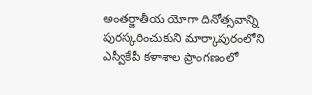అంతర్జాతీయ యోగా దినోత్సవాన్ని పురస్కరించుకుని మార్కాపురంలోని ఎస్వీకేపీ కళాశాల ప్రాంగణంలో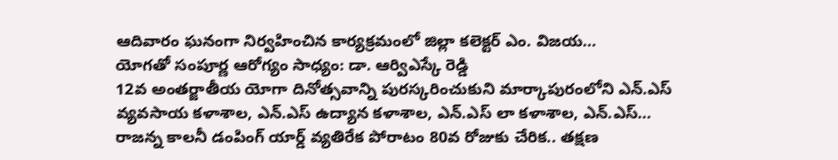ఆదివారం ఘనంగా నిర్వహించిన కార్యక్రమంలో జిల్లా కలెక్టర్ ఎం. విజయ…
యోగతో సంపూర్ణ ఆరోగ్యం సాధ్యం: డా. ఆర్విఎస్కే రెడ్డి
12వ అంతర్జాతీయ యోగా దినోత్సవాన్ని పురస్కరించుకుని మార్కాపురంలోని ఎన్.ఎస్ వ్యవసాయ కళాశాల, ఎన్.ఎస్ ఉద్యాన కళాశాల, ఎన్.ఎస్ లా కళాశాల, ఎన్.ఎస్…
రాజన్న కాలనీ డంపింగ్ యార్డ్ వ్యతిరేక పోరాటం 80వ రోజుకు చేరిక.. తక్షణ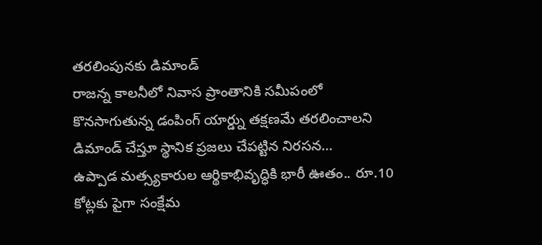తరలింపునకు డిమాండ్
రాజన్న కాలనీలో నివాస ప్రాంతానికి సమీపంలో కొనసాగుతున్న డంపింగ్ యార్డ్ను తక్షణమే తరలించాలని డిమాండ్ చేస్తూ స్థానిక ప్రజలు చేపట్టిన నిరసన…
ఉప్పాడ మత్స్యకారుల ఆర్థికాభివృద్ధికి భారీ ఊతం.. రూ.10 కోట్లకు పైగా సంక్షేమ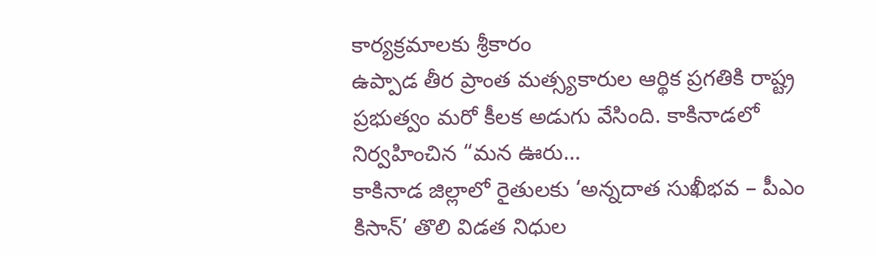కార్యక్రమాలకు శ్రీకారం
ఉప్పాడ తీర ప్రాంత మత్స్యకారుల ఆర్థిక ప్రగతికి రాష్ట్ర ప్రభుత్వం మరో కీలక అడుగు వేసింది. కాకినాడలో నిర్వహించిన “మన ఊరు…
కాకినాడ జిల్లాలో రైతులకు ‘అన్నదాత సుఖీభవ – పీఎం కిసాన్’ తొలి విడత నిధుల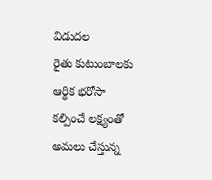విడుదల
రైతు కుటుంబాలకు ఆర్థిక భరోసా కల్పించే లక్ష్యంతో అమలు చేస్తున్న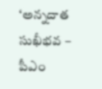‘అన్నదాత సుఖీభవ – పీఎం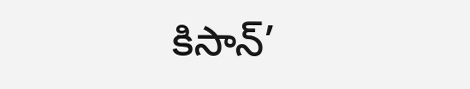కిసాన్’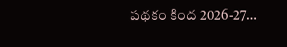పథకం కింద 2026-27…